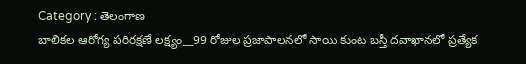Category : తెలంగాణ
బాలికల ఆరోగ్య పరిరక్షణే లక్ష్యం__99 రోజుల ప్రజాపాలనలో సాయి కుంట బస్తీ దవాఖానలో ప్రత్యేక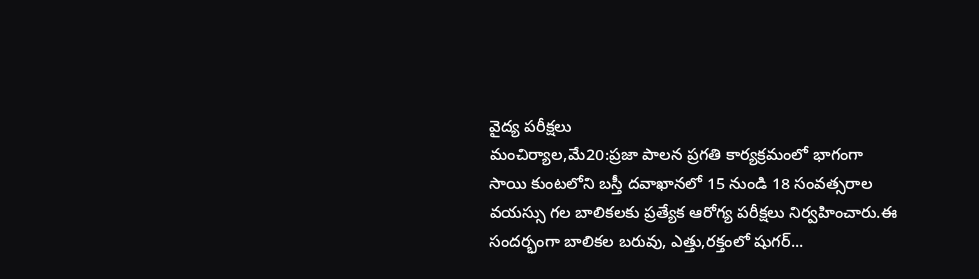వైద్య పరీక్షలు
మంచిర్యాల,మే20:ప్రజా పాలన ప్రగతి కార్యక్రమంలో భాగంగా సాయి కుంటలోని బస్తీ దవాఖానలో 15 నుండి 18 సంవత్సరాల వయస్సు గల బాలికలకు ప్రత్యేక ఆరోగ్య పరీక్షలు నిర్వహించారు.ఈ సందర్భంగా బాలికల బరువు, ఎత్తు,రక్తంలో షుగర్...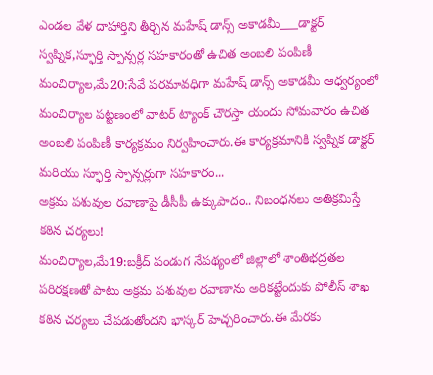ఎండల వేళ దాహార్తిని తీర్చిన మహేష్ డాన్స్ అకాడమీ___డాక్టర్ స్వప్నిక,స్ఫూర్తి స్పాన్సర్ల సహకారంతో ఉచిత అంబలి పంపిణీ
మంచిర్యాల,మే20:సేవే పరమావధిగా మహేష్ డాన్స్ అకాడమీ ఆధ్వర్యంలో మంచిర్యాల పట్టణంలో వాటర్ ట్యాంక్ చౌరస్తా యందు సోమవారం ఉచిత అంబలి పంపిణీ కార్యక్రమం నిర్వహించారు.ఈ కార్యక్రమానికి స్వప్నిక డాక్టర్ మరియు స్ఫూర్తి స్పాన్సర్లుగా సహకారం...
అక్రమ పశువుల రవాణాపై డీసీపీ ఉక్కుపాదం.. నిబంధనలు అతిక్రమిస్తే కఠిన చర్యలు!
మంచిర్యాల,మే19:బక్రీద్ పండుగ నేపథ్యంలో జిల్లాలో శాంతిభద్రతల పరిరక్షణతో పాటు అక్రమ పశువుల రవాణాను అరికట్టేందుకు పోలీస్ శాఖ కఠిన చర్యలు చేపడుతోందని భాస్కర్ హెచ్చరించారు.ఈ మేరకు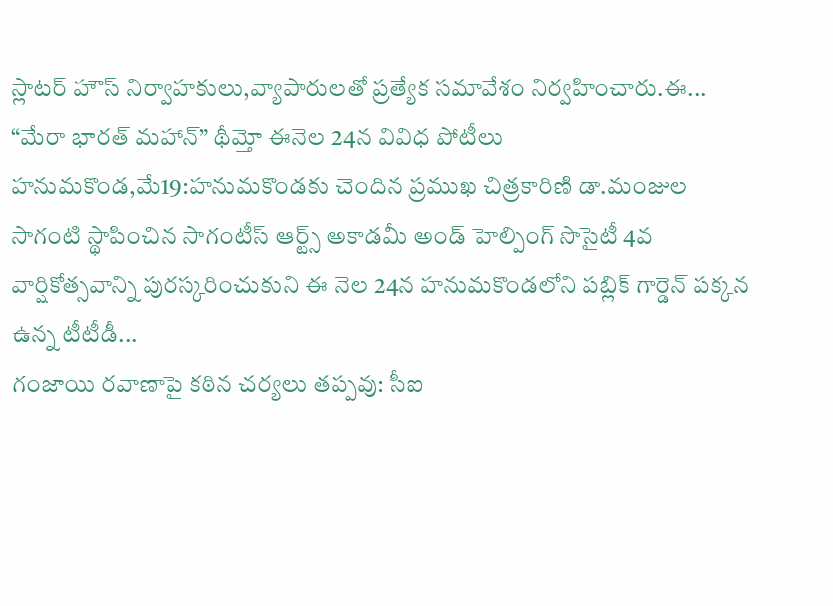స్లాటర్ హౌస్ నిర్వాహకులు,వ్యాపారులతో ప్రత్యేక సమావేశం నిర్వహించారు.ఈ...
“మేరా భారత్ మహాన్” థీమ్తో ఈనెల 24న వివిధ పోటీలు
హనుమకొండ,మే19:హనుమకొండకు చెందిన ప్రముఖ చిత్రకారిణి డా.మంజుల సాగంటి స్థాపించిన సాగంటీస్ ఆర్ట్స్ అకాడమీ అండ్ హెల్పింగ్ సొసైటీ 4వ వార్షికోత్సవాన్ని పురస్కరించుకుని ఈ నెల 24న హనుమకొండలోని పబ్లిక్ గార్డెన్ పక్కన ఉన్న టీటీడీ...
గంజాయి రవాణాపై కఠిన చర్యలు తప్పవు: సీఐ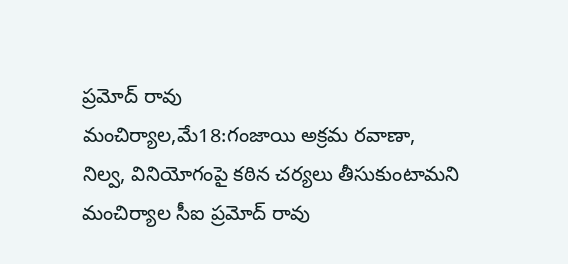ప్రమోద్ రావు
మంచిర్యాల,మే18:గంజాయి అక్రమ రవాణా, నిల్వ, వినియోగంపై కఠిన చర్యలు తీసుకుంటామని మంచిర్యాల సీఐ ప్రమోద్ రావు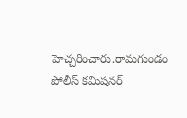హెచ్చరించారు.రామగుండం పోలీస్ కమిషనర్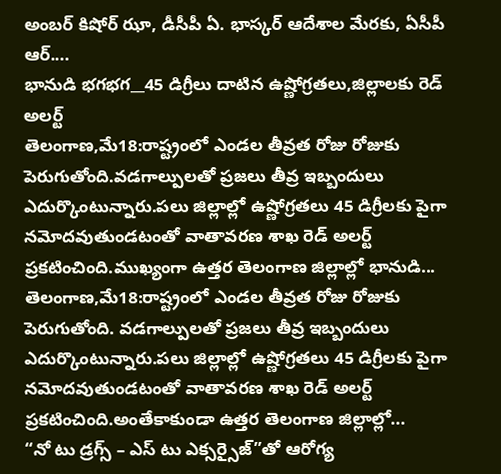అంబర్ కిషోర్ ఝా, డీసీపీ ఏ. భాస్కర్ ఆదేశాల మేరకు, ఏసీపీ ఆర్....
భానుడి భగభగ__45 డిగ్రీలు దాటిన ఉష్ణోగ్రతలు,జిల్లాలకు రెడ్ అలర్ట్
తెలంగాణ,మే18:రాష్ట్రంలో ఎండల తీవ్రత రోజు రోజుకు పెరుగుతోంది.వడగాల్పులతో ప్రజలు తీవ్ర ఇబ్బందులు ఎదుర్కొంటున్నారు.పలు జిల్లాల్లో ఉష్ణోగ్రతలు 45 డిగ్రీలకు పైగా నమోదవుతుండటంతో వాతావరణ శాఖ రెడ్ అలర్ట్ ప్రకటించింది.ముఖ్యంగా ఉత్తర తెలంగాణ జిల్లాల్లో భానుడి...
తెలంగాణ,మే18:రాష్ట్రంలో ఎండల తీవ్రత రోజు రోజుకు పెరుగుతోంది. వడగాల్పులతో ప్రజలు తీవ్ర ఇబ్బందులు ఎదుర్కొంటున్నారు.పలు జిల్లాల్లో ఉష్ణోగ్రతలు 45 డిగ్రీలకు పైగా నమోదవుతుండటంతో వాతావరణ శాఖ రెడ్ అలర్ట్ ప్రకటించింది.అంతేకాకుండా ఉత్తర తెలంగాణ జిల్లాల్లో...
“నో టు డ్రగ్స్ – ఎస్ టు ఎక్సర్సైజ్”తో ఆరోగ్య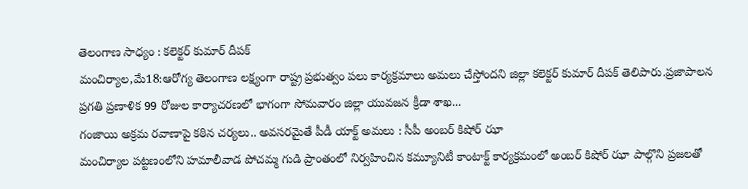తెలంగాణ సాధ్యం : కలెక్టర్ కుమార్ దీపక్
మంచిర్యాల,మే18:ఆరోగ్య తెలంగాణ లక్ష్యంగా రాష్ట్ర ప్రభుత్వం పలు కార్యక్రమాలు అమలు చేస్తోందని జిల్లా కలెక్టర్ కుమార్ దీపక్ తెలిపారు.ప్రజాపాలన ప్రగతి ప్రణాళిక 99 రోజుల కార్యాచరణలో భాగంగా సోమవారం జిల్లా యువజన క్రీడా శాఖ...
గంజాయి అక్రమ రవాణాపై కఠిన చర్యలు.. అవసరమైతే పీడీ యాక్ట్ అమలు : సీపీ అంబర్ కిషోర్ ఝా
మంచిర్యాల పట్టణంలోని హమాలీవాడ పోచమ్మ గుడి ప్రాంతంలో నిర్వహించిన కమ్యూనిటీ కాంటాక్ట్ కార్యక్రమంలో అంబర్ కిషోర్ ఝా పాల్గొని ప్రజలతో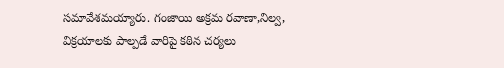సమావేశమయ్యారు. గంజాయి అక్రమ రవాణా,నిల్వ, విక్రయాలకు పాల్పడే వారిపై కఠిన చర్యలు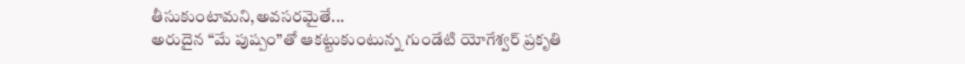తీసుకుంటామని,అవసరమైతే...
అరుదైన “మే పుష్పం”తో ఆకట్టుకుంటున్న గుండేటి యోగేశ్వర్ ప్రకృతి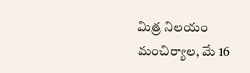మిత్ర నిలయం
మంచిర్యాల, మే 16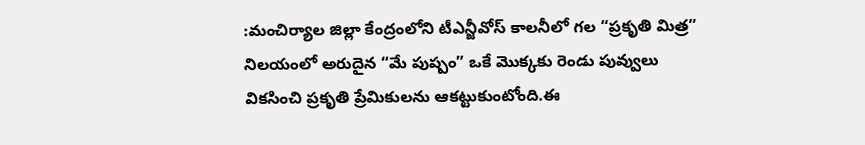:మంచిర్యాల జిల్లా కేంద్రంలోని టీఎన్జీవోస్ కాలనీలో గల “ప్రకృతి మిత్ర” నిలయంలో అరుదైన “మే పుష్పం” ఒకే మొక్కకు రెండు పువ్వులు వికసించి ప్రకృతి ప్రేమికులను ఆకట్టుకుంటోంది.ఈ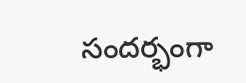సందర్భంగా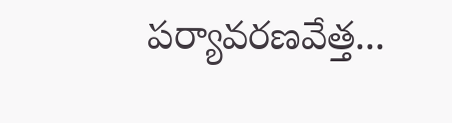పర్యావరణవేత్త...